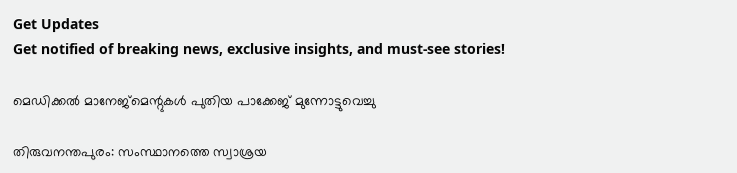Get Updates
Get notified of breaking news, exclusive insights, and must-see stories!

മെഡിക്കല്‍ മാനേജ്മെന്റുകള്‍ പുതിയ പാക്കേജ് മുന്നോട്ടുവെച്ചു

തിരുവനന്തപുരം: സംസ്ഥാനത്തെ സ്വാശ്രയ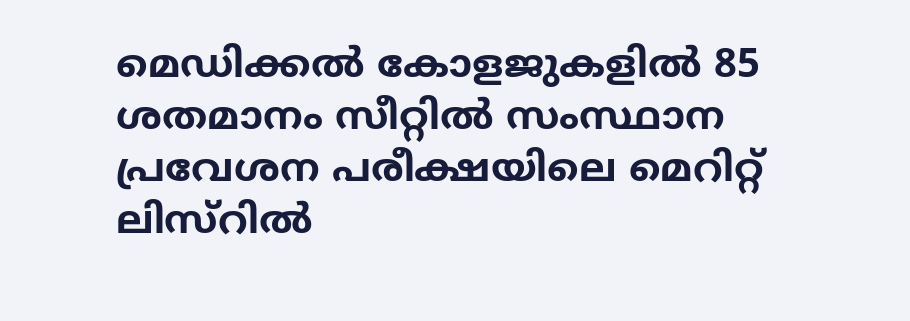മെഡിക്കല്‍ കോളജുകളില്‍ 85 ശതമാനം സീറ്റില്‍ സംസ്ഥാന പ്രവേശന പരീക്ഷയിലെ മെറിറ്റ് ലിസ്റില്‍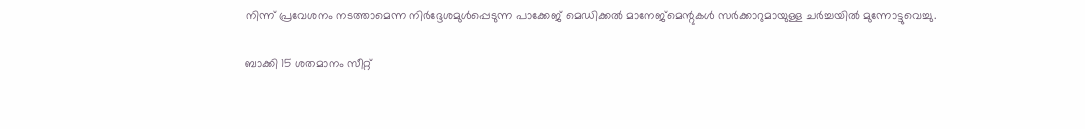നിന്ന് പ്രവേശനം നടത്താമെന്ന നിര്‍ദ്ദേശമുള്‍പ്പെടുന്ന പാക്കേജ് മെഡിക്കല്‍ മാനേജ്മെന്റുകള്‍ സര്‍ക്കാറുമായുള്ള ചര്‍ച്ചയില്‍ മുന്നോട്ടുവെച്ചു.

ബാക്കി 15 ശതമാനം സീറ്റ്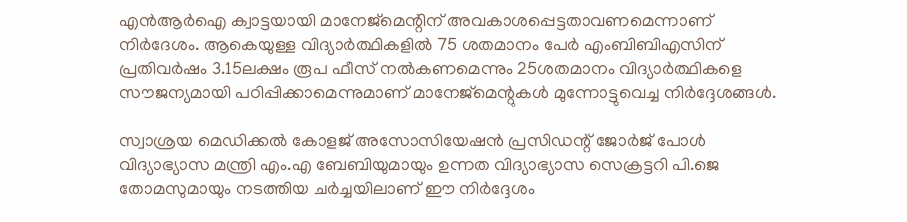എന്‍ആര്‍ഐ ക്വാട്ടയായി മാനേജ്മെന്റിന് അവകാശപ്പെട്ടതാവണമെന്നാണ് നിര്‍ദേശം. ആകെയുള്ള വിദ്യാര്‍ത്ഥികളില്‍ 75 ശതമാനം പേര്‍ എംബിബിഎസിന് പ്രതിവര്‍ഷം 3.15ലക്ഷം രൂപ ഫീസ് നല്‍കണമെന്നും 25ശതമാനം വിദ്യാര്‍ത്ഥികളെ സൗജന്യമായി പഠിപ്പിക്കാമെന്നുമാണ് മാനേജ്മെന്റുകള്‍ മുന്നോട്ടുവെച്ച നിര്‍ദ്ദേശങ്ങള്‍.

സ്വാശ്രയ മെഡിക്കല്‍ കോളജ് അസോസിയേഷന്‍ പ്രസിഡന്റ് ജോര്‍ജ് പോള്‍ വിദ്യാഭ്യാസ മന്ത്രി എം.എ ബേബിയുമായും ഉന്നത വിദ്യാഭ്യാസ സെക്രട്ടറി പി.ജെ തോമസുമായും നടത്തിയ ചര്‍ച്ചയിലാണ് ഈ നിര്‍ദ്ദേശം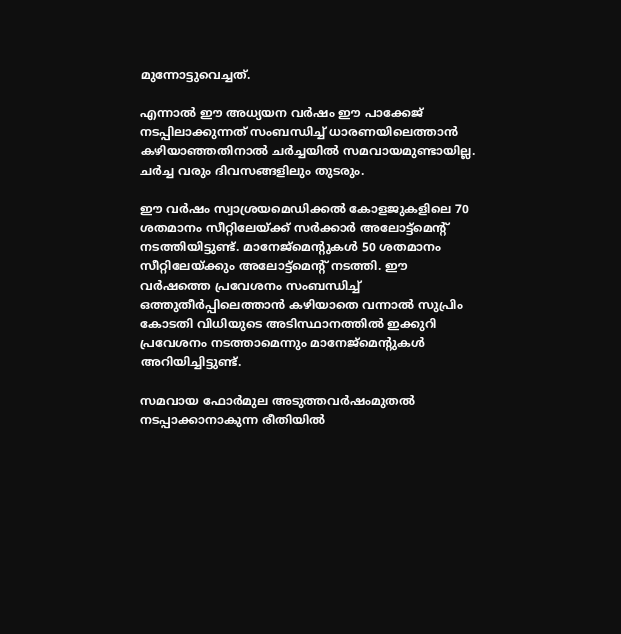മുന്നോട്ടുവെച്ചത്.

എന്നാല്‍ ഈ അധ്യയന വര്‍ഷം ഈ പാക്കേജ് നടപ്പിലാക്കുന്നത് സംബന്ധിച്ച് ധാരണയിലെത്താന്‍ കഴിയാഞ്ഞതിനാല്‍ ചര്‍ച്ചയില്‍ സമവായമുണ്ടായില്ല. ചര്‍ച്ച വരും ദിവസങ്ങളിലും തുടരും.

ഈ വര്‍ഷം സ്വാശ്രയമെഡിക്കല്‍ കോളജുകളിലെ 70 ശതമാനം സീറ്റിലേയ്ക്ക് സര്‍ക്കാര്‍ അലോട്ട്മെന്റ് നടത്തിയിട്ടുണ്ട്. മാനേജ്മെന്റുകള്‍ 50 ശതമാനം സീറ്റിലേയ്ക്കും അലോട്ട്മെന്റ് നടത്തി. ഈ വര്‍ഷത്തെ പ്രവേശനം സംബന്ധിച്ച് ഒത്തുതീര്‍പ്പിലെത്താന്‍ കഴിയാതെ വന്നാല്‍ സുപ്രിം കോടതി വിധിയുടെ അടിസ്ഥാനത്തില്‍ ഇക്കുറി പ്രവേശനം നടത്താമെന്നും മാനേജ്മെന്റുകള്‍ അറിയിച്ചിട്ടുണ്ട്.

സമവായ ഫോര്‍മുല അടുത്തവര്‍ഷംമുതല്‍ നടപ്പാക്കാനാകുന്ന രീതിയില്‍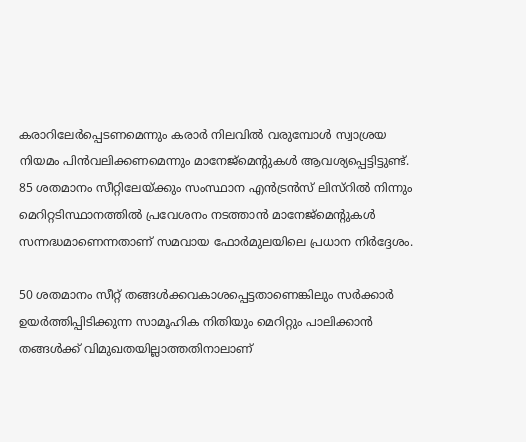കരാറിലേര്‍പ്പെടണമെന്നും കരാര്‍ നിലവില്‍ വരുമ്പോള്‍ സ്വാശ്രയ നിയമം പിന്‍വലിക്കണമെന്നും മാനേജ്മെന്റുകള്‍ ആവശ്യപ്പെട്ടിട്ടുണ്ട്. 85 ശതമാനം സീറ്റിലേയ്ക്കും സംസ്ഥാന എന്‍ട്രന്‍സ് ലിസ്റില്‍ നിന്നും മെറിറ്റടിസ്ഥാനത്തില്‍ പ്രവേശനം നടത്താന്‍ മാനേജ്മെന്റുകള്‍ സന്നദ്ധമാണെന്നതാണ് സമവായ ഫോര്‍മുലയിലെ പ്രധാന നിര്‍ദ്ദേശം.

50 ശതമാനം സീറ്റ് തങ്ങള്‍ക്കവകാശപ്പെട്ടതാണെങ്കിലും സര്‍ക്കാര്‍ ഉയര്‍ത്തിപ്പിടിക്കുന്ന സാമൂഹിക നിതിയും മെറിറ്റും പാലിക്കാന്‍ തങ്ങള്‍ക്ക് വിമുഖതയില്ലാത്തതിനാലാണ്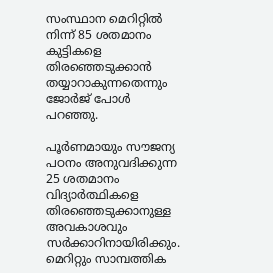സംസ്ഥാന മെറിറ്റില്‍ നിന്ന് 85 ശതമാനം കുട്ടികളെ തിരഞ്ഞെടുക്കാന്‍ തയ്യാറാകുന്നതെന്നും ജോര്‍ജ് പോള്‍ പറഞ്ഞു.

പൂര്‍ണമായും സൗജന്യ പഠനം അനുവദിക്കുന്ന 25 ശതമാനം വിദ്യാര്‍ത്ഥികളെ തിരഞ്ഞെടുക്കാനുള്ള അവകാശവും സര്‍ക്കാറിനായിരിക്കും. മെറിറ്റും സാമ്പത്തിക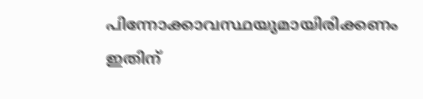പിന്നോക്കാവസ്ഥയുമായിരിക്കണം ഇതിന്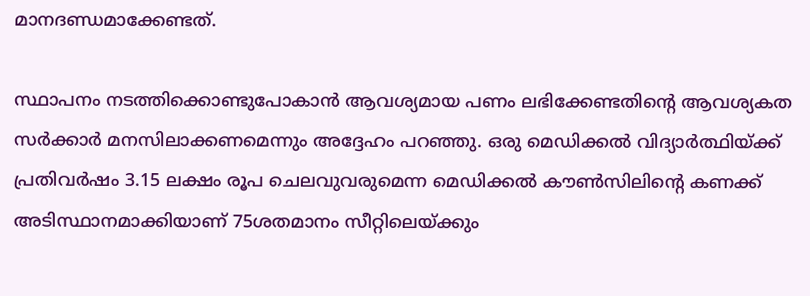മാനദണ്ഡമാക്കേണ്ടത്.

സ്ഥാപനം നടത്തിക്കൊണ്ടുപോകാന്‍ ആവശ്യമായ പണം ലഭിക്കേണ്ടതിന്റെ ആവശ്യകത സര്‍ക്കാര്‍ മനസിലാക്കണമെന്നും അദ്ദേഹം പറഞ്ഞു. ഒരു മെഡിക്കല്‍ വിദ്യാര്‍ത്ഥിയ്ക്ക് പ്രതിവര്‍ഷം 3.15 ലക്ഷം രൂപ ചെലവുവരുമെന്ന മെഡിക്കല്‍ കൗണ്‍സിലിന്റെ കണക്ക് അടിസ്ഥാനമാക്കിയാണ് 75ശതമാനം സീറ്റിലെയ്ക്കും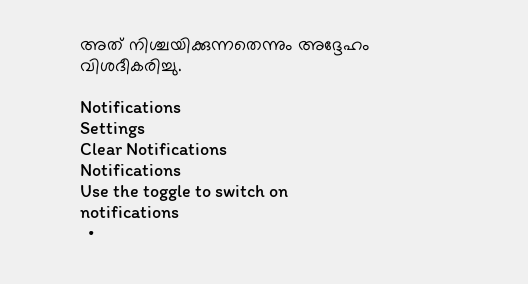അത് നിശ്ചയിക്കുന്നതെന്നും അദ്ദേഹം വിശദീകരിച്ചു.

Notifications
Settings
Clear Notifications
Notifications
Use the toggle to switch on notifications
  •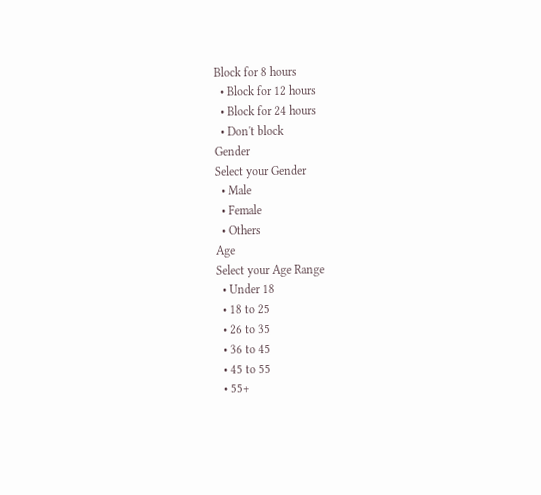Block for 8 hours
  • Block for 12 hours
  • Block for 24 hours
  • Don't block
Gender
Select your Gender
  • Male
  • Female
  • Others
Age
Select your Age Range
  • Under 18
  • 18 to 25
  • 26 to 35
  • 36 to 45
  • 45 to 55
  • 55+